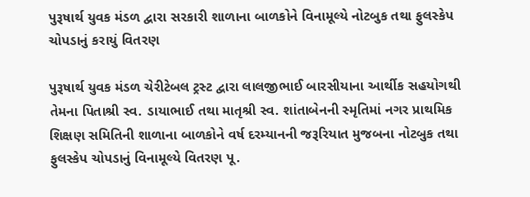પુરૂષાર્થ યુવક મંડળ દ્વારા સરકારી શાળાના બાળકોને વિનામૂલ્યે નોટબુક તથા ફુલસ્કેપ ચોપડાનું કરાયું વિતરણ

પુરૂષાર્થ યુવક મંડળ ચેરીટેબલ ટ્રસ્ટ દ્વારા લાલજીભાઈ બારસીયાના આર્થીક સહયોગથી તેમના પિતાશ્રી સ્વ. ડાયાભાઈ તથા માતૃશ્રી સ્વ. શાંતાબેનની સ્મૃતિમાં નગર પ્રાથમિક શિક્ષણ સમિતિની શાળાના બાળકોને વર્ષ દરમ્યાનની જરૂરિયાત મુજબના નોટબુક તથા ફુલસ્કેપ ચોપડાનું વિનામૂલ્યે વિતરણ પૂ.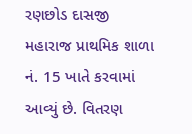રણછોડ દાસજી મહારાજ પ્રાથમિક શાળા નં. 15 ખાતે કરવામાં આવ્યું છે. વિતરણ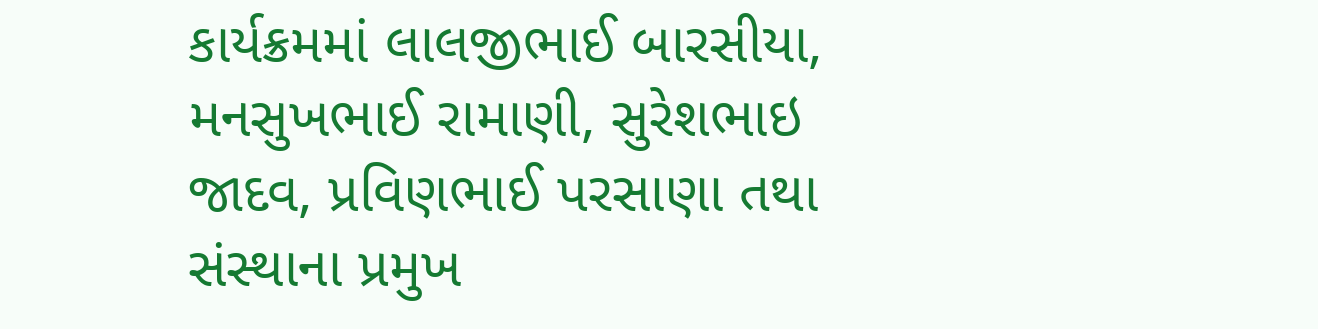કાર્યક્રમમાં લાલજીભાઈ બારસીયા, મનસુખભાઈ રામાણી, સુરેશભાઇ જાદવ, પ્રવિણભાઈ પરસાણા તથા સંસ્થાના પ્રમુખ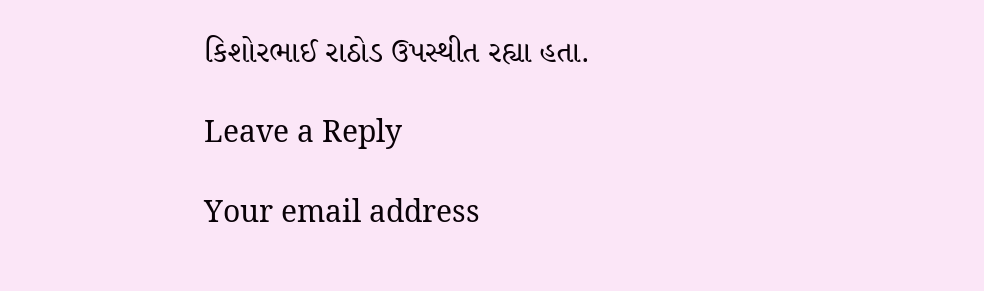કિશોરભાઈ રાઠોડ ઉપસ્થીત રહ્યા હતા.

Leave a Reply

Your email address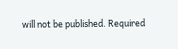will not be published. Required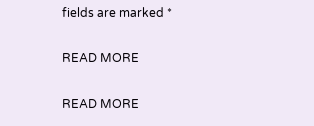fields are marked *

READ MORE

READ MORE